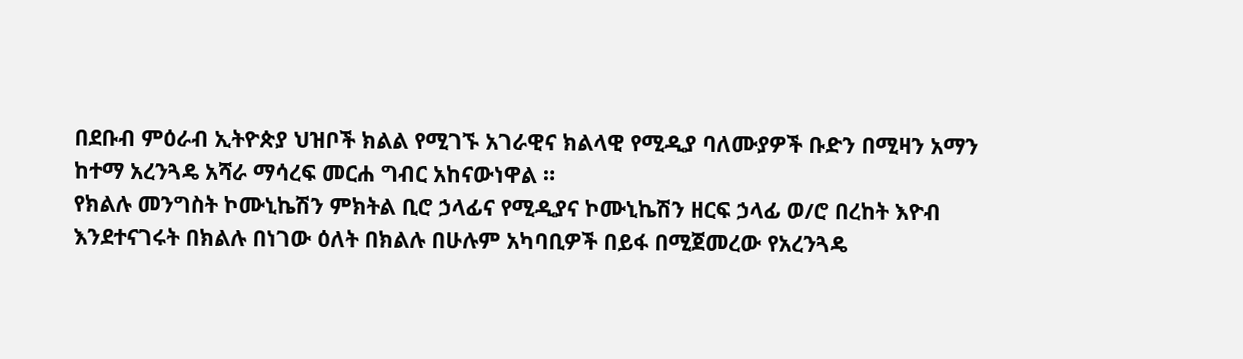በደቡብ ምዕራብ ኢትዮጵያ ህዝቦች ክልል የሚገኙ አገራዊና ክልላዊ የሚዲያ ባለሙያዎች ቡድን በሚዛን አማን ከተማ አረንጓዴ አሻራ ማሳረፍ መርሐ ግብር አከናውነዋል ።
የክልሉ መንግስት ኮሙኒኬሽን ምክትል ቢሮ ኃላፊና የሚዲያና ኮሙኒኬሽን ዘርፍ ኃላፊ ወ/ሮ በረከት እዮብ እንደተናገሩት በክልሉ በነገው ዕለት በክልሉ በሁሉም አካባቢዎች በይፋ በሚጀመረው የአረንጓዴ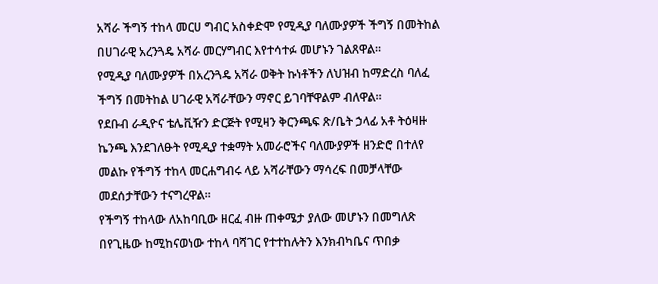አሻራ ችግኝ ተከላ መርሀ ግብር አስቀድሞ የሚዲያ ባለሙያዎች ችግኝ በመትከል በሀገራዊ አረንጓዴ አሻራ መርሃግብር እየተሳተፉ መሆኑን ገልጸዋል።
የሚዲያ ባለሙያዎች በአረንጓዴ አሻራ ወቅት ኩነቶችን ለህዝብ ከማድረስ ባለፈ ችግኝ በመትከል ሀገራዊ አሻራቸውን ማኖር ይገባቸዋልም ብለዋል።
የደቡብ ራዲዮና ቴሌቪዥን ድርጅት የሚዛን ቅርንጫፍ ጽ/ቤት ኃላፊ አቶ ትዕዛዙ ኬንጫ እንደገለፁት የሚዲያ ተቋማት አመራሮችና ባለሙያዎች ዘንድሮ በተለየ መልኩ የችግኝ ተከላ መርሐግብሩ ላይ አሻራቸውን ማሳረፍ በመቻላቸው መደሰታቸውን ተናግረዋል።
የችግኝ ተከላው ለአከባቢው ዘርፈ ብዙ ጠቀሜታ ያለው መሆኑን በመግለጽ በየጊዜው ከሚከናወነው ተከላ ባሻገር የተተከሉትን እንክብካቤና ጥበቃ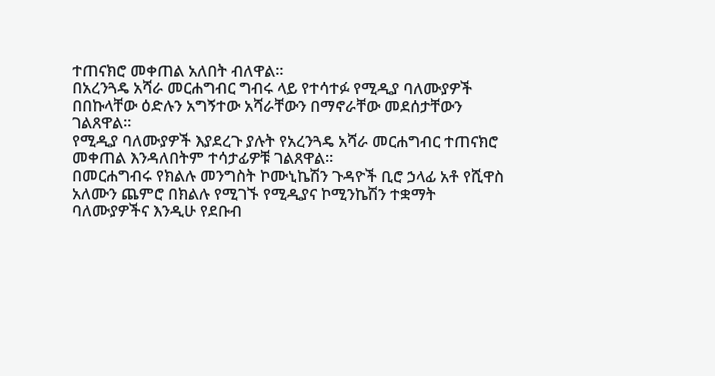ተጠናክሮ መቀጠል አለበት ብለዋል።
በአረንጓዴ አሻራ መርሐግብር ግብሩ ላይ የተሳተፉ የሚዲያ ባለሙያዎች በበኩላቸው ዕድሉን አግኝተው አሻራቸውን በማኖራቸው መደሰታቸውን ገልጸዋል።
የሚዲያ ባለሙያዎች እያደረጉ ያሉት የአረንጓዴ አሻራ መርሐግብር ተጠናክሮ መቀጠል እንዳለበትም ተሳታፊዎቹ ገልጸዋል።
በመርሐግብሩ የክልሉ መንግስት ኮሙኒኬሽን ጉዳዮች ቢሮ ኃላፊ አቶ የሺዋስ አለሙን ጨምሮ በክልሉ የሚገኙ የሚዲያና ኮሚንኬሽን ተቋማት ባለሙያዎችና እንዲሁ የደቡብ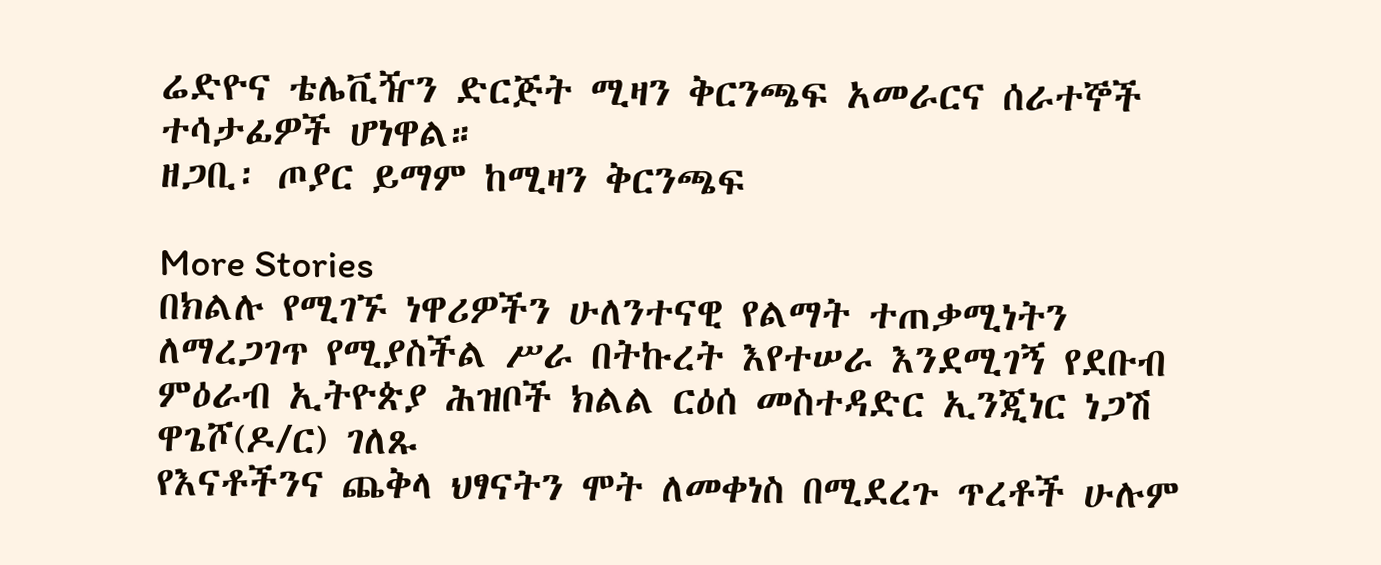ሬድዮና ቴሌቪዥን ድርጅት ሚዛን ቅርንጫፍ አመራርና ሰራተኞች ተሳታፊዎች ሆነዋል።
ዘጋቢ፡ ጦያር ይማም ከሚዛን ቅርንጫፍ

More Stories
በክልሉ የሚገኙ ነዋሪዎችን ሁለንተናዊ የልማት ተጠቃሚነትን ለማረጋገጥ የሚያስችል ሥራ በትኩረት እየተሠራ እንደሚገኝ የደቡብ ምዕራብ ኢትዮጵያ ሕዝቦች ክልል ርዕሰ መስተዳድር ኢንጂነር ነጋሽ ዋጌሾ(ዶ/ር) ገለጹ
የእናቶችንና ጨቅላ ህፃናትን ሞት ለመቀነስ በሚደረጉ ጥረቶች ሁሉም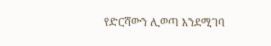የድርሻውን ሊወጣ እንደሚገባ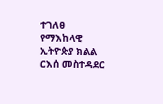ተገለፀ
የማእከላዊ ኢትዮጵያ ክልል ርእሰ መስተዳደር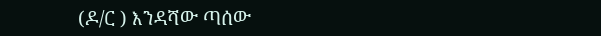(ዶ/ር ) እንዳሻው ጣሰው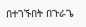በተገኙበት በጉራጌ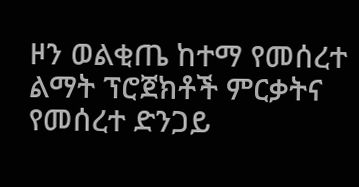ዞን ወልቂጤ ከተማ የመሰረተ ልማት ፕሮጀክቶች ምርቃትና የመሰረተ ድንጋይ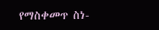የማስቀመጥ ስነ-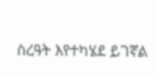ስረዓት እየተካሄደ ይገኛል